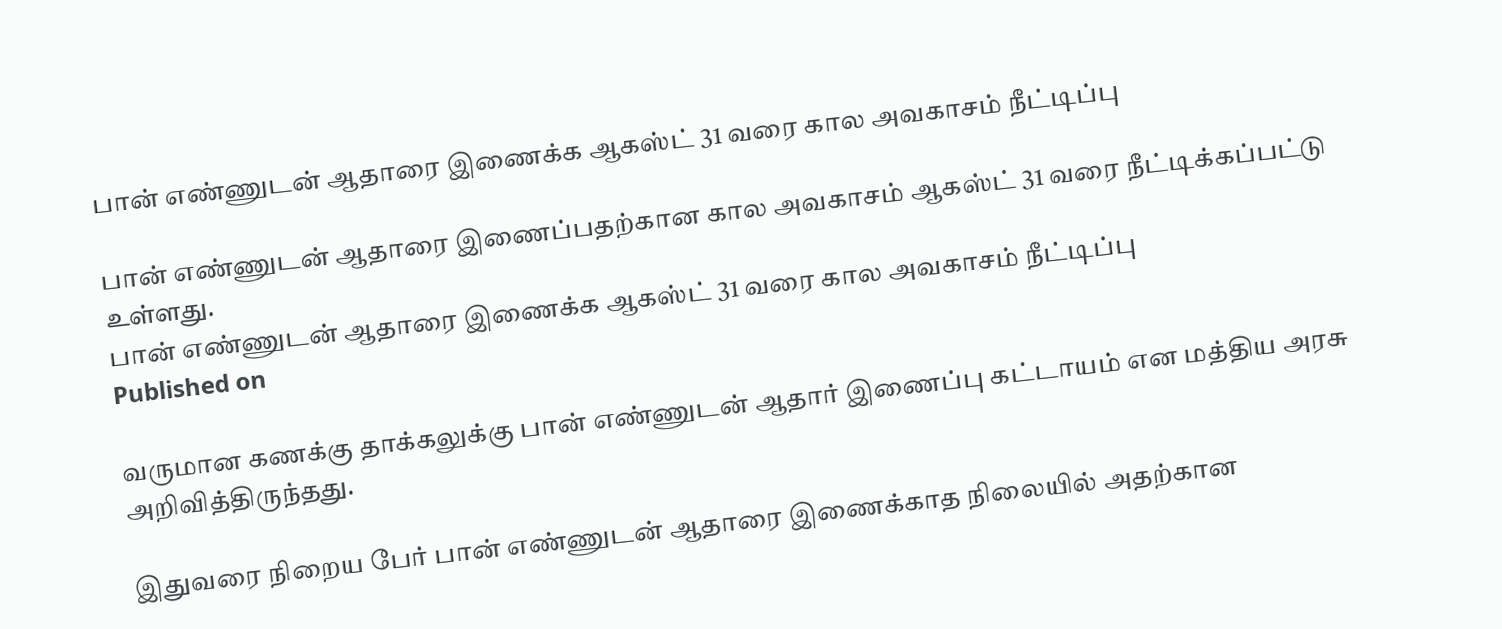பான் எண்ணுடன் ஆதாரை இணைக்க ஆகஸ்ட் 31 வரை கால அவகாசம் நீட்டிப்பு

பான் எண்ணுடன் ஆதாரை இணைப்பதற்கான கால அவகாசம் ஆகஸ்ட் 31 வரை நீட்டிக்கப்பட்டு உள்ளது.
பான் எண்ணுடன் ஆதாரை இணைக்க ஆகஸ்ட் 31 வரை கால அவகாசம் நீட்டிப்பு
Published on

வருமான கணக்கு தாக்கலுக்கு பான் எண்ணுடன் ஆதார் இணைப்பு கட்டாயம் என மத்திய அரசு அறிவித்திருந்தது.

இதுவரை நிறைய பேர் பான் எண்ணுடன் ஆதாரை இணைக்காத நிலையில் அதற்கான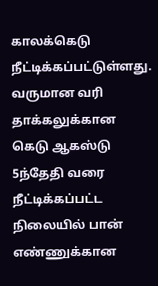காலக்கெடு நீட்டிக்கப்பட்டுள்ளது. வருமான வரி தாக்கலுக்கான கெடு ஆகஸ்டு 5ந்தேதி வரை நீட்டிக்கப்பட்ட நிலையில் பான் எண்ணுக்கான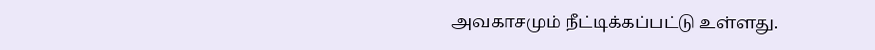அவகாசமும் நீட்டிக்கப்பட்டு உள்ளது.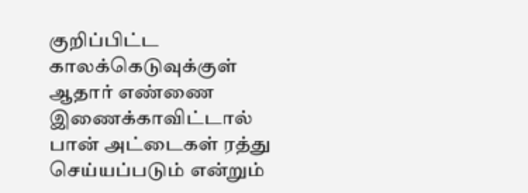குறிப்பிட்ட காலக்கெடுவுக்குள் ஆதார் எண்ணை இணைக்காவிட்டால் பான் அட்டைகள் ரத்து செய்யப்படும் என்றும்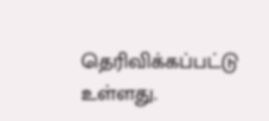தெரிவிக்கப்பட்டு உள்ளது.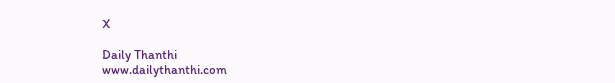X

Daily Thanthi
www.dailythanthi.com